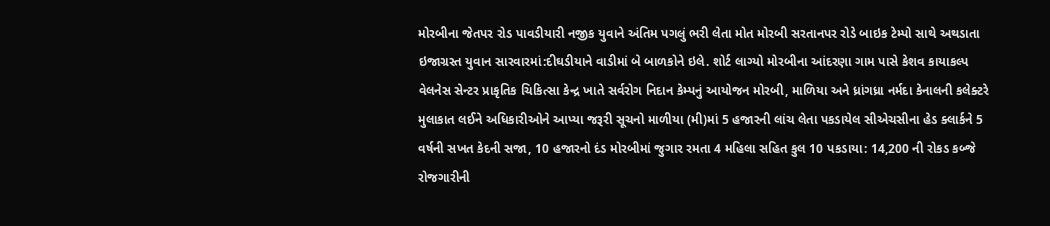મોરબીના જેતપર રોડ પાવડીયારી નજીક યુવાને અંતિમ પગલું ભરી લેતા મોત મોરબી સરતાનપર રોડે બાઇક ટેમ્પો સાથે અથડાતા ઇજાગ્રસ્ત યુવાન સારવારમાં:દીઘડીયાને વાડીમાં બે બાળકોને ઇલે. શોર્ટ લાગ્યો મોરબીના આંદરણા ગામ પાસે કેશવ કાયાકલ્પ વેલનેસ સેન્ટર પ્રાકૃતિક ચિકિત્સા કેન્દ્ર ખાતે સર્વરોગ નિદાન કેમ્પનું આયોજન મોરબી, માળિયા અને ધ્રાંગધ્રા નર્મદા કેનાલની કલેક્ટરે મુલાકાત લઈને અધિકારીઓને આપ્યા જરૂરી સૂચનો માળીયા (મી)માં 5 હજારની લાંચ લેતા પકડાયેલ સીએચસીના હેડ ક્લાર્કને 5 વર્ષની સખત કેદની સજા, 10 હજારનો દંડ મોરબીમાં જુગાર રમતા 4 મહિલા સહિત કુલ 10 પકડાયા: 14,200 ની રોકડ કબ્જે રોજગારીની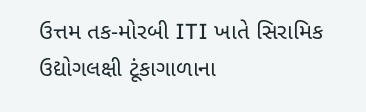ઉત્તમ તક-મોરબી ITI ખાતે સિરામિક ઉદ્યોગલક્ષી ટૂંકાગાળાના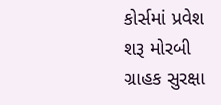કોર્સમાં પ્રવેશ શરૂ મોરબી  ગ્રાહક સુરક્ષા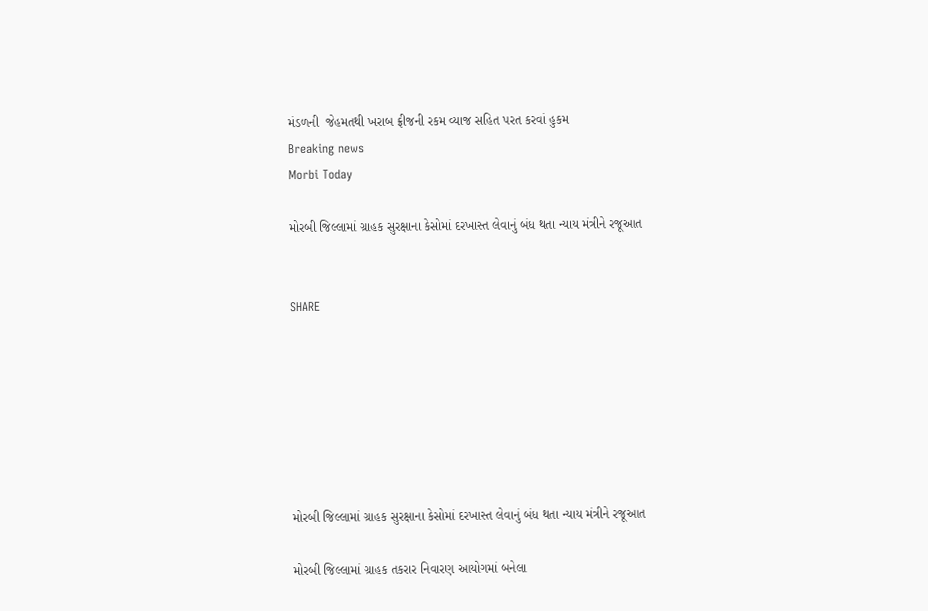મંડળની  જેહમતથી ખરાબ ફ્રીજની રકમ વ્યાજ સહિત પરત કરવાં હુકમ
Breaking news
Morbi Today

મોરબી જિલ્લામાં ગ્રાહક સુરક્ષાના કેસોમાં દરખાસ્ત લેવાનું બંધ થતા ન્યાય મંત્રીને રજૂઆત


SHARE







મોરબી જિલ્લામાં ગ્રાહક સુરક્ષાના કેસોમાં દરખાસ્ત લેવાનું બંધ થતા ન્યાય મંત્રીને રજૂઆત

મોરબી જિલ્લામાં ગ્રાહક તકરાર નિવારણ આયોગમાં બનેલા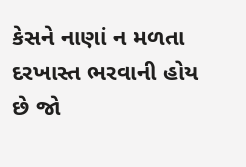કેસને નાણાં ન મળતા દરખાસ્ત ભરવાની હોય છે જો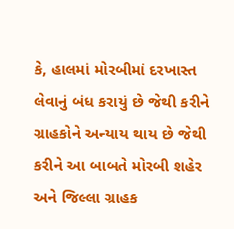કે, હાલમાં મોરબીમાં દરખાસ્ત લેવાનું બંધ કરાયું છે જેથી કરીને ગ્રાહકોને અન્યાય થાય છે જેથી કરીને આ બાબતે મોરબી શહેર અને જિલ્લા ગ્રાહક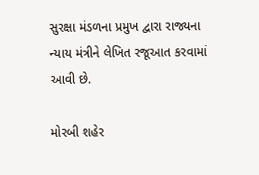સુરક્ષા મંડળના પ્રમુખ દ્વારા રાજ્યના ન્યાય મંત્રીને લેખિત રજૂઆત કરવામાં આવી છે.

મોરબી શહેર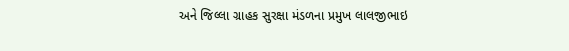અને જિલ્લા ગ્રાહક સુરક્ષા મંડળના પ્રમુખ લાલજીભાઇ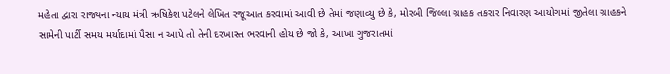મહેતા દ્વારા રાજ્યના ન્યાય મંત્રી ઋષિકેશ પટેલને લેખિત રજૂઆત કરવામાં આવી છે તેમાં જણાવ્યુ છે કે, મોરબી જિલ્લા ગ્રાહક તકરાર નિવારણ આયોગમાં જીતેલા ગ્રાહકને સામેની પાર્ટી સમય મર્યાદામાં પૈસા ન આપે તો તેની દરખાસ્ત ભરવાની હોય છે જો કે, આખા ગુજરાતમાં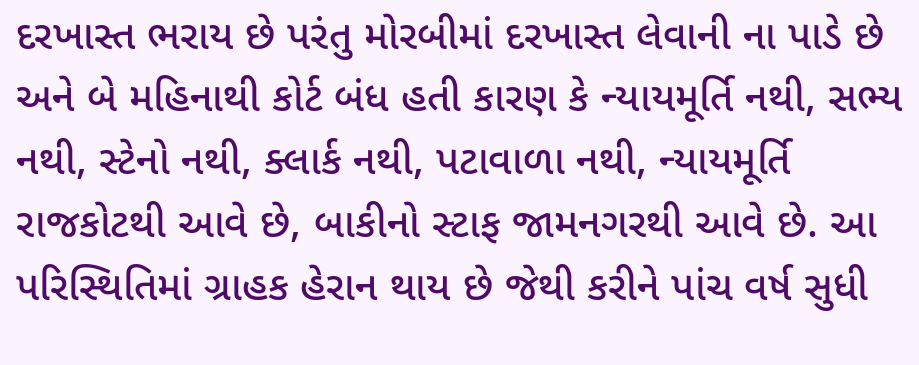દરખાસ્ત ભરાય છે પરંતુ મોરબીમાં દરખાસ્ત લેવાની ના પાડે છે અને બે મહિનાથી કોર્ટ બંધ હતી કારણ કે ન્યાયમૂર્તિ નથી, સભ્ય નથી, સ્ટેનો નથી, ક્લાર્ક નથી, પટાવાળા નથી, ન્યાયમૂર્તિ રાજકોટથી આવે છે, બાકીનો સ્ટાફ જામનગરથી આવે છે. આ પરિસ્થિતિમાં ગ્રાહક હેરાન થાય છે જેથી કરીને પાંચ વર્ષ સુધી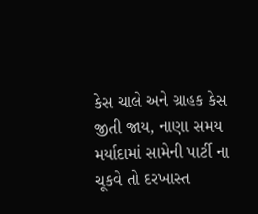કેસ ચાલે અને ગ્રાહક કેસ જીતી જાય, નાણા સમય મર્યાદામાં સામેની પાર્ટી ના ચૂકવે તો દરખાસ્ત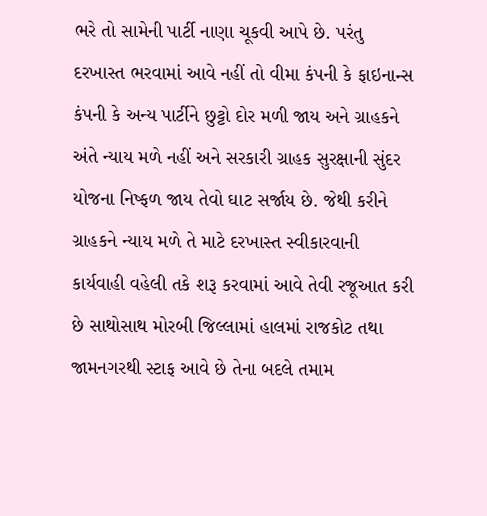ભરે તો સામેની પાર્ટી નાણા ચૂકવી આપે છે. પરંતુ દરખાસ્ત ભરવામાં આવે નહીં તો વીમા કંપની કે ફાઇનાન્સ કંપની કે અન્ય પાર્ટીને છુટ્ટો દોર મળી જાય અને ગ્રાહકને અંતે ન્યાય મળે નહીં અને સરકારી ગ્રાહક સુરક્ષાની સુંદર યોજના નિષ્ફળ જાય તેવો ઘાટ સર્જાય છે. જેથી કરીને ગ્રાહકને ન્યાય મળે તે માટે દરખાસ્ત સ્વીકારવાની કાર્યવાહી વહેલી તકે શરૂ કરવામાં આવે તેવી રજૂઆત કરી છે સાથોસાથ મોરબી જિલ્લામાં હાલમાં રાજકોટ તથા જામનગરથી સ્ટાફ આવે છે તેના બદલે તમામ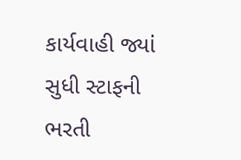કાર્યવાહી જ્યાં સુધી સ્ટાફની ભરતી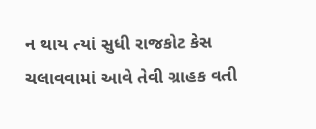ન થાય ત્યાં સુધી રાજકોટ કેસ ચલાવવામાં આવે તેવી ગ્રાહક વતી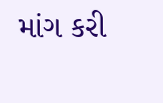માંગ કરી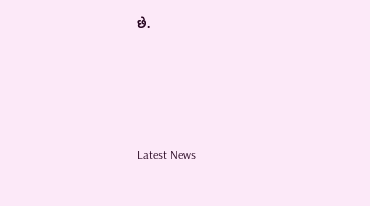છે.






Latest News